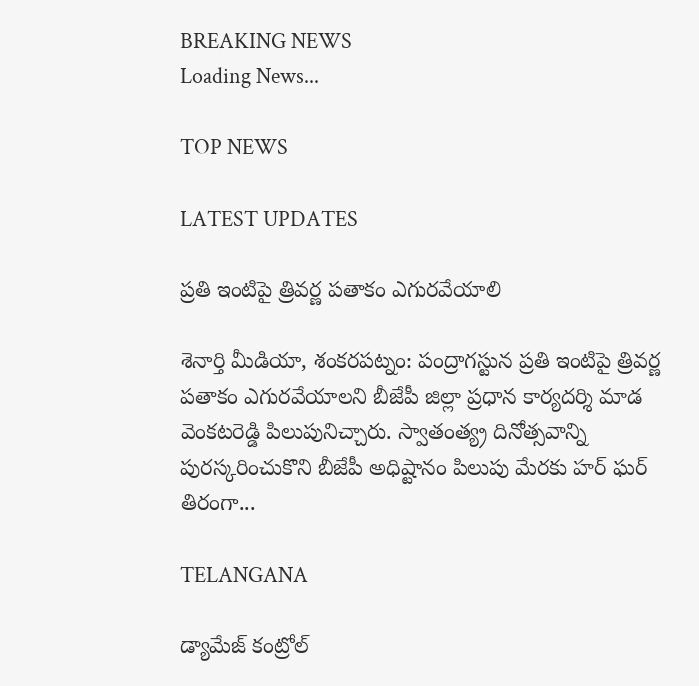BREAKING NEWS
Loading News...

TOP NEWS

LATEST UPDATES

ప్రతి ఇంటిపై త్రివర్ణ పతాకం ఎగురవేయాలి

శెనార్తి మీడియా, శంకరపట్నం: పంద్రాగస్టున ప్రతి ఇంటిపై త్రివర్ణ పతాకం ఎగురవేయాలని బీజేపీ జిల్లా ప్రధాన కార్యదర్శి మాడ వెంకటరెడ్డి పిలుపునిచ్చారు. స్వాతంత్య్ర దినోత్సవాన్ని పురస్కరించుకొని బీజేపీ అధిష్టానం పిలుపు మేరకు హర్ ఘర్ తిరంగా...

TELANGANA

డ్యామేజ్ కంట్రోల్‌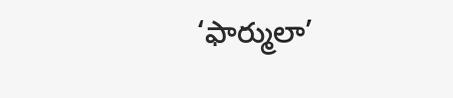‘ఫార్ములా’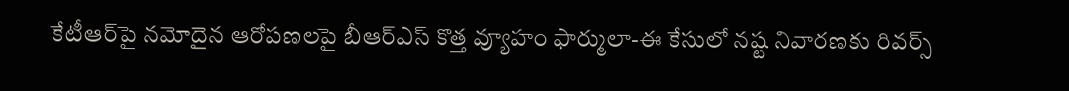కేటీఆర్‌పై నమోదైన ఆరోపణలపై బీఆర్ఎస్ కొత్త వ్యూహం ఫార్ములా-ఈ కేసులో నష్ట నివారణకు రివర్స్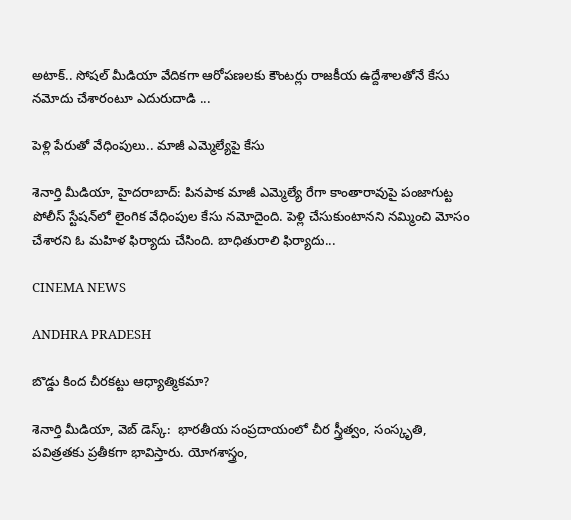అటాక్.. సోషల్ మీడియా వేదికగా ఆరోపణలకు కౌంటర్లు రాజకీయ ఉద్దేశాలతోనే కేసు నమోదు చేశారంటూ ఎదురుదాడి ...

పెళ్లి పేరుతో వేధింపులు.. మాజీ ఎమ్మెల్యేపై కేసు

శెనార్తి మీడియా, హైదరాబాద్: పినపాక మాజీ ఎమ్మెల్యే రేగా కాంతారావుపై పంజాగుట్ట పోలీస్ స్టేషన్‌లో లైంగిక వేధింపుల కేసు నమోదైంది. పెళ్లి చేసుకుంటానని నమ్మించి మోసం చేశారని ఓ మహిళ ఫిర్యాదు చేసింది. బాధితురాలి ఫిర్యాదు...

CINEMA NEWS

ANDHRA PRADESH

బొడ్డు కింద చీరకట్టు ఆధ్యాత్మికమా?

శెనార్తి మీడియా, వెబ్ డెస్క్:  భారతీయ సంప్రదాయంలో చీర స్త్రీత్వం, సంస్కృతి, పవిత్రతకు ప్రతీకగా భావిస్తారు. యోగశాస్త్రం,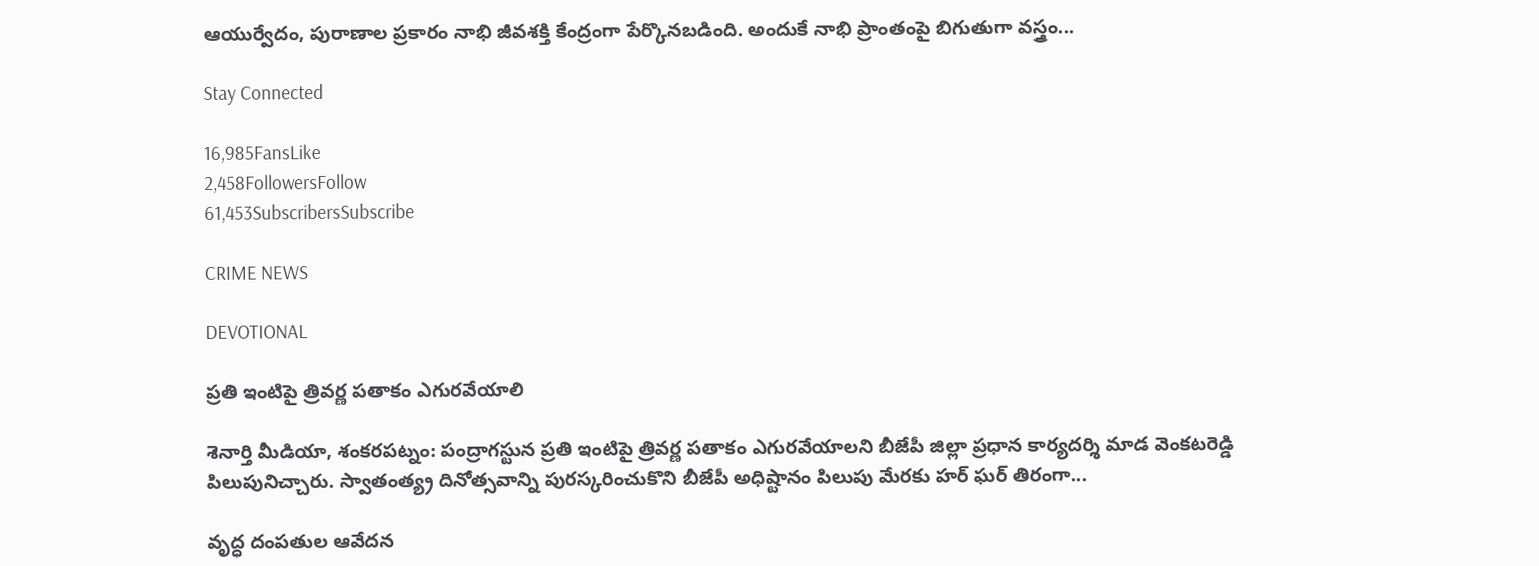ఆయుర్వేదం, పురాణాల ప్రకారం నాభి జీవశక్తి కేంద్రంగా పేర్కొనబడింది. అందుకే నాభి ప్రాంతంపై బిగుతుగా వస్త్రం...

Stay Connected

16,985FansLike
2,458FollowersFollow
61,453SubscribersSubscribe

CRIME NEWS

DEVOTIONAL

ప్రతి ఇంటిపై త్రివర్ణ పతాకం ఎగురవేయాలి

శెనార్తి మీడియా, శంకరపట్నం: పంద్రాగస్టున ప్రతి ఇంటిపై త్రివర్ణ పతాకం ఎగురవేయాలని బీజేపీ జిల్లా ప్రధాన కార్యదర్శి మాడ వెంకటరెడ్డి పిలుపునిచ్చారు. స్వాతంత్య్ర దినోత్సవాన్ని పురస్కరించుకొని బీజేపీ అధిష్టానం పిలుపు మేరకు హర్ ఘర్ తిరంగా...

వృద్ధ దంపతుల ఆవేదన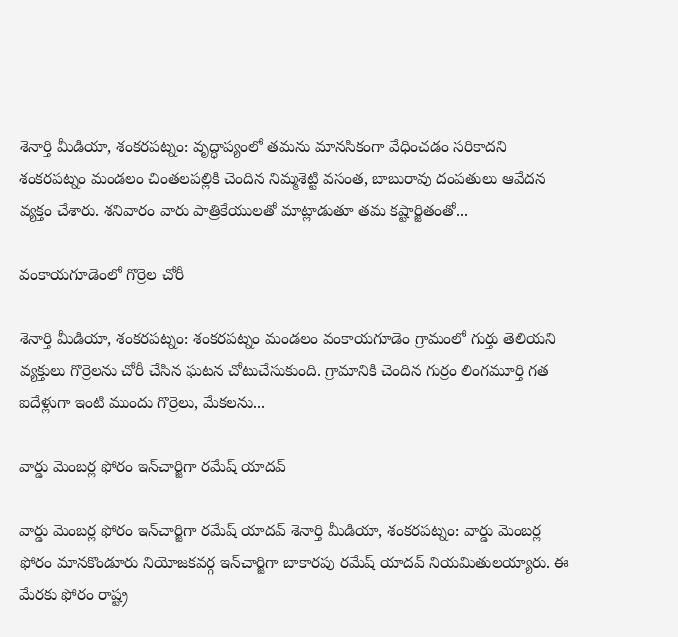శెనార్తి మీడియా, శంకరపట్నం: వృద్ధాప్యంలో తమను మానసికంగా వేధించడం సరికాదని శంకరపట్నం మండలం చింతలపల్లికి చెందిన నిమ్మశెట్టి వసంత, బాబురావు దంపతులు ఆవేదన వ్యక్తం చేశారు. శనివారం వారు పాత్రికేయులతో మాట్లాడుతూ తమ కష్టార్జితంతో...

వంకాయగూడెంలో గొర్రెల చోరీ

శెనార్తి మీడియా, శంకరపట్నం: శంకరపట్నం మండలం వంకాయగూడెం గ్రామంలో గుర్తు తెలియని వ్యక్తులు గొర్రెలను చోరీ చేసిన ఘటన చోటుచేసుకుంది. గ్రామానికి చెందిన గుర్రం లింగమూర్తి గత ఐదేళ్లుగా ఇంటి ముందు గొర్రెలు, మేకలను...

వార్డు మెంబర్ల ఫోరం ఇన్‌చార్జిగా రమేష్ యాదవ్

వార్డు మెంబర్ల ఫోరం ఇన్‌చార్జిగా రమేష్ యాదవ్ శెనార్తి మీడియా, శంకరపట్నం: వార్డు మెంబర్ల ఫోరం మానకొండూరు నియోజకవర్గ ఇన్‌చార్జిగా బాకారపు రమేష్ యాదవ్ నియమితులయ్యారు. ఈ మేరకు ఫోరం రాష్ట్ర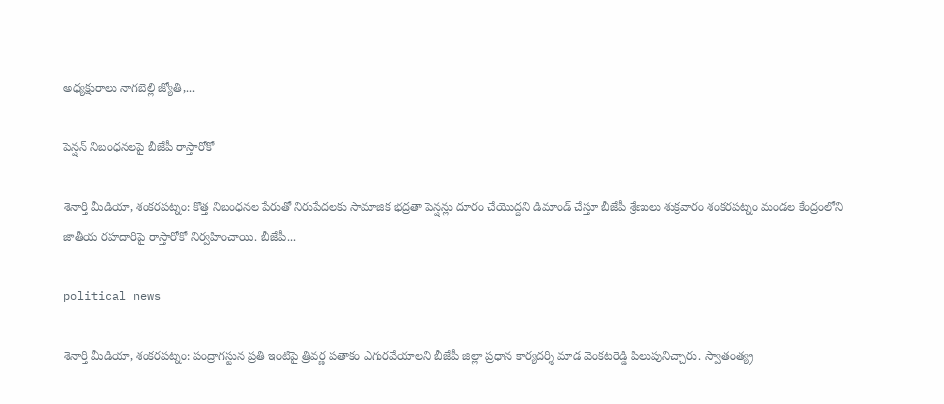అధ్యక్షురాలు నాగబెల్లి జ్యోతి,...

పెన్షన్ నిబంధనలపై బీజేపీ రాస్తారోకో

శెనార్తి మీడియా, శంకరపట్నం: కొత్త నిబంధనల పేరుతో నిరుపేదలకు సామాజిక భద్రతా పెన్షన్లు దూరం చేయొద్దని డిమాండ్ చేస్తూ బీజేపీ శ్రేణులు శుక్రవారం శంకరపట్నం మండల కేంద్రంలోని జాతీయ రహదారిపై రాస్తారోకో నిర్వహించాయి. బీజేపీ...

political news

శెనార్తి మీడియా, శంకరపట్నం: పంద్రాగస్టున ప్రతి ఇంటిపై త్రివర్ణ పతాకం ఎగురవేయాలని బీజేపీ జిల్లా ప్రధాన కార్యదర్శి మాడ వెంకటరెడ్డి పిలుపునిచ్చారు. స్వాతంత్య్ర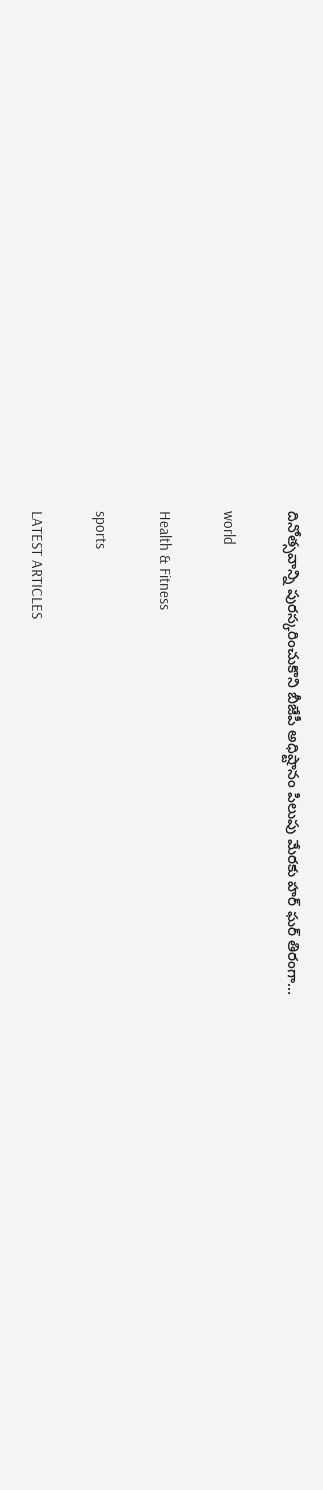దినోత్సవాన్ని పురస్కరించుకొని బీజేపీ అధిష్టానం పిలుపు మేరకు హర్ ఘర్ తిరంగా...

world

Health & Fitness

sports

LATEST ARTICLES